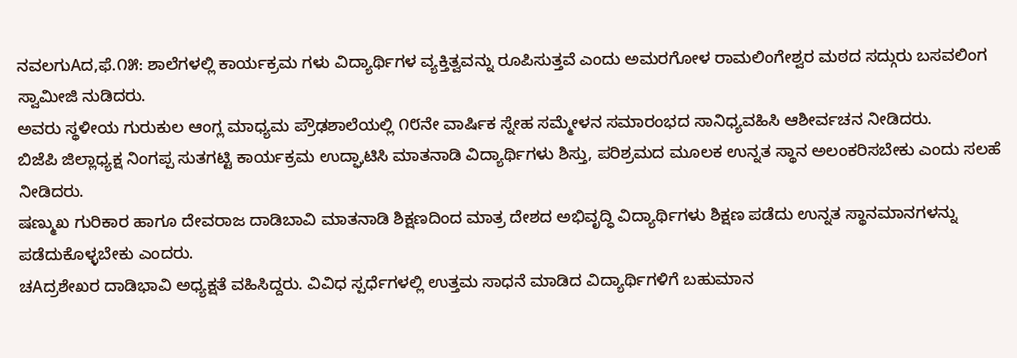ನವಲಗುAದ,ಫೆ.೧೫: ಶಾಲೆಗಳಲ್ಲಿ ಕಾರ್ಯಕ್ರಮ ಗಳು ವಿದ್ಯಾರ್ಥಿಗಳ ವ್ಯಕ್ತಿತ್ವವನ್ನು ರೂಪಿಸುತ್ತವೆ ಎಂದು ಅಮರಗೋಳ ರಾಮಲಿಂಗೇಶ್ವರ ಮಠದ ಸದ್ಗುರು ಬಸವಲಿಂಗ ಸ್ವಾಮೀಜಿ ನುಡಿದರು.
ಅವರು ಸ್ಥಳೀಯ ಗುರುಕುಲ ಆಂಗ್ಲ ಮಾಧ್ಯಮ ಪ್ರೌಢಶಾಲೆಯಲ್ಲಿ ೧೮ನೇ ವಾರ್ಷಿಕ ಸ್ನೇಹ ಸಮ್ಮೇಳನ ಸಮಾರಂಭದ ಸಾನಿಧ್ಯವಹಿಸಿ ಆಶೀರ್ವಚನ ನೀಡಿದರು.
ಬಿಜೆಪಿ ಜಿಲ್ಲಾಧ್ಯಕ್ಷ ನಿಂಗಪ್ಪ ಸುತಗಟ್ಟಿ ಕಾರ್ಯಕ್ರಮ ಉದ್ಘಾಟಿಸಿ ಮಾತನಾಡಿ ವಿದ್ಯಾರ್ಥಿಗಳು ಶಿಸ್ತು, ಪರಿಶ್ರಮದ ಮೂಲಕ ಉನ್ನತ ಸ್ಥಾನ ಅಲಂಕರಿಸಬೇಕು ಎಂದು ಸಲಹೆ ನೀಡಿದರು.
ಷಣ್ಮುಖ ಗುರಿಕಾರ ಹಾಗೂ ದೇವರಾಜ ದಾಡಿಬಾವಿ ಮಾತನಾಡಿ ಶಿಕ್ಷಣದಿಂದ ಮಾತ್ರ ದೇಶದ ಅಭಿವೃದ್ಧಿ ವಿದ್ಯಾರ್ಥಿಗಳು ಶಿಕ್ಷಣ ಪಡೆದು ಉನ್ನತ ಸ್ಥಾನಮಾನಗಳನ್ನು ಪಡೆದುಕೊಳ್ಳಬೇಕು ಎಂದರು.
ಚAದ್ರಶೇಖರ ದಾಡಿಭಾವಿ ಅಧ್ಯಕ್ಷತೆ ವಹಿಸಿದ್ದರು. ವಿವಿಧ ಸ್ಪರ್ಧೆಗಳಲ್ಲಿ ಉತ್ತಮ ಸಾಧನೆ ಮಾಡಿದ ವಿದ್ಯಾರ್ಥಿಗಳಿಗೆ ಬಹುಮಾನ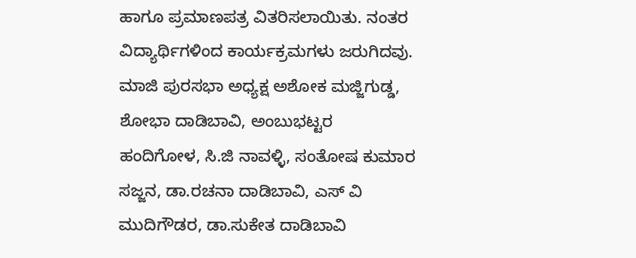ಹಾಗೂ ಪ್ರಮಾಣಪತ್ರ ವಿತರಿಸಲಾಯಿತು. ನಂತರ ವಿದ್ಯಾರ್ಥಿಗಳಿಂದ ಕಾರ್ಯಕ್ರಮಗಳು ಜರುಗಿದವು.
ಮಾಜಿ ಪುರಸಭಾ ಅಧ್ಯಕ್ಷ ಅಶೋಕ ಮಜ್ಜಿಗುಡ್ಡ, ಶೋಭಾ ದಾಡಿಬಾವಿ, ಅಂಬುಭಟ್ಟರ ಹಂದಿಗೋಳ, ಸಿ.ಜಿ ನಾವಳ್ಳಿ, ಸಂತೋಷ ಕುಮಾರ ಸಜ್ಜನ, ಡಾ.ರಚನಾ ದಾಡಿಬಾವಿ, ಎಸ್ ವಿ ಮುದಿಗೌಡರ, ಡಾ.ಸುಕೇತ ದಾಡಿಬಾವಿ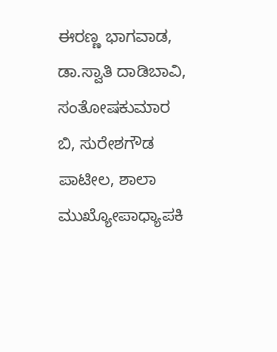ಈರಣ್ಣ ಭಾಗವಾಡ, ಡಾ.ಸ್ವಾತಿ ದಾಡಿಬಾವಿ, ಸಂತೋಷಕುಮಾರ ಬಿ, ಸುರೇಶಗೌಡ ಪಾಟೀಲ, ಶಾಲಾ ಮುಖ್ಯೋಪಾಧ್ಯಾಪಕಿ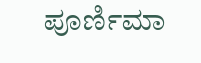ಪೂರ್ಣಿಮಾ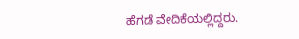ಹೆಗಡೆ ವೇದಿಕೆಯಲ್ಲಿದ್ದರು.